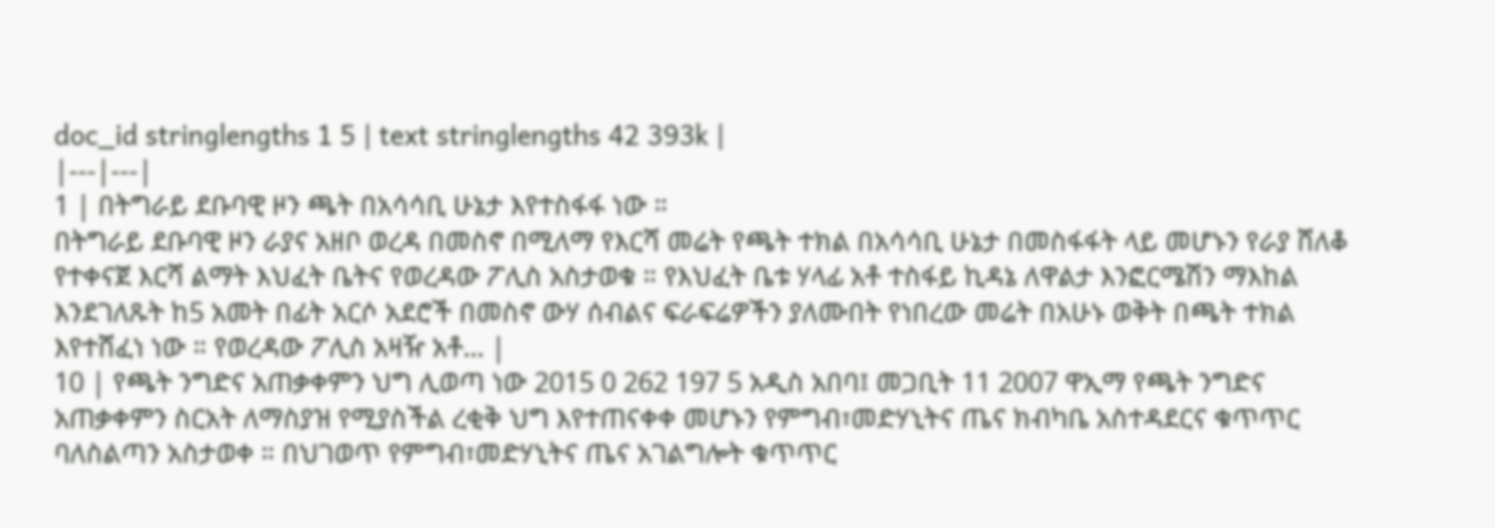doc_id stringlengths 1 5 | text stringlengths 42 393k |
|---|---|
1 | በትግራይ ደቡባዊ ዞን ጫት በአሳሳቢ ሁኔታ እየተስፋፋ ነው ።
በትግራይ ደቡባዊ ዞን ራያና አዘቦ ወረዳ በመስኖ በሚለማ የእርሻ መሬት የጫት ተክል በአሳሳቢ ሁኔታ በመስፋፋት ላይ መሆኑን የራያ ሸለቆ የተቀናጀ እርሻ ልማት እህፈት ቤትና የወረዳው ፖሊስ አስታወቁ ። የእህፈት ቤቱ ሃላፊ አቶ ተስፋይ ኪዳኔ ለዋልታ እንፎርሜሽን ማእከል እንደገለጹት ከ5 አመት በፊት አርሶ አደሮች በመስኖ ውሃ ሰብልና ፍራፍሬዎችን ያለሙበት የነበረው መሬት በአሁኑ ወቅት በጫት ተክል እየተሸፈነ ነው ። የወረዳው ፖሊስ አዛዥ አቶ... |
10 | የጫት ንግድና አጠቃቀምን ህግ ሊወጣ ነው 2015 0 262 197 5 አዲስ አበባ፤ መጋቢት 11 2007 ዋኢማ የጫት ንግድና አጠቃቀምን ስርአት ለማስያዝ የሚያስችል ረቂቅ ህግ እየተጠናቀቀ መሆኑን የምግብ፣መድሃኒትና ጤና ክብካቤ አስተዳደርና ቁጥጥር ባለስልጣን አስታወቀ ። በህገወጥ የምግብ፣መድሃኒትና ጤና አገልግሎት ቁጥጥር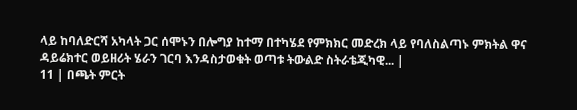ላይ ከባለድርሻ አካላት ጋር ሰሞኑን በሎግያ ከተማ በተካሄደ የምክክር መድረክ ላይ የባለስልጣኑ ምክትል ዋና ዳይሬክተር ወይዘሪት ሄራን ገርባ እንዳስታወቁት ወጣቱ ትውልድ ስትራቴጂካዊ... |
11 | በጫት ምርት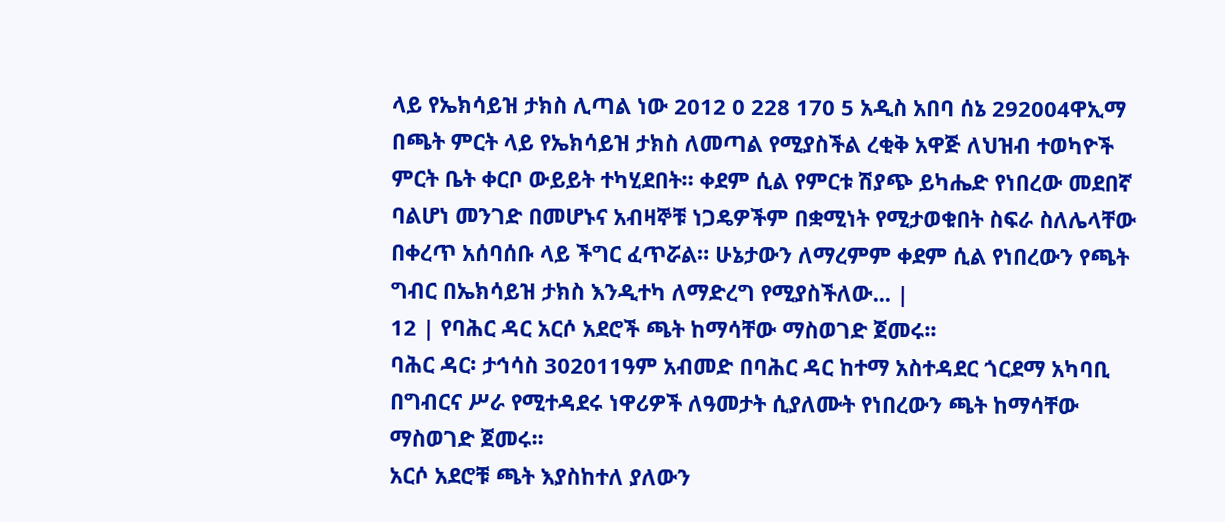ላይ የኤክሳይዝ ታክስ ሊጣል ነው 2012 0 228 170 5 አዲስ አበባ ሰኔ 292004ዋኢማ በጫት ምርት ላይ የኤክሳይዝ ታክስ ለመጣል የሚያስችል ረቂቅ አዋጅ ለህዝብ ተወካዮች ምርት ቤት ቀርቦ ውይይት ተካሂደበት። ቀደም ሲል የምርቱ ሽያጭ ይካሔድ የነበረው መደበኛ ባልሆነ መንገድ በመሆኑና አብዛኞቹ ነጋዴዎችም በቋሚነት የሚታወቁበት ስፍራ ስለሌላቸው በቀረጥ አሰባሰቡ ላይ ችግር ፈጥሯል። ሁኔታውን ለማረምም ቀደም ሲል የነበረውን የጫት ግብር በኤክሳይዝ ታክስ እንዲተካ ለማድረግ የሚያስችለው... |
12 | የባሕር ዳር አርሶ አደሮች ጫት ከማሳቸው ማስወገድ ጀመሩ፡፡
ባሕር ዳር፡ ታኅሳስ 302011ዓም አብመድ በባሕር ዳር ከተማ አስተዳደር ጎርደማ አካባቢ በግብርና ሥራ የሚተዳደሩ ነዋሪዎች ለዓመታት ሲያለሙት የነበረውን ጫት ከማሳቸው ማስወገድ ጀመሩ፡፡
አርሶ አደሮቹ ጫት እያስከተለ ያለውን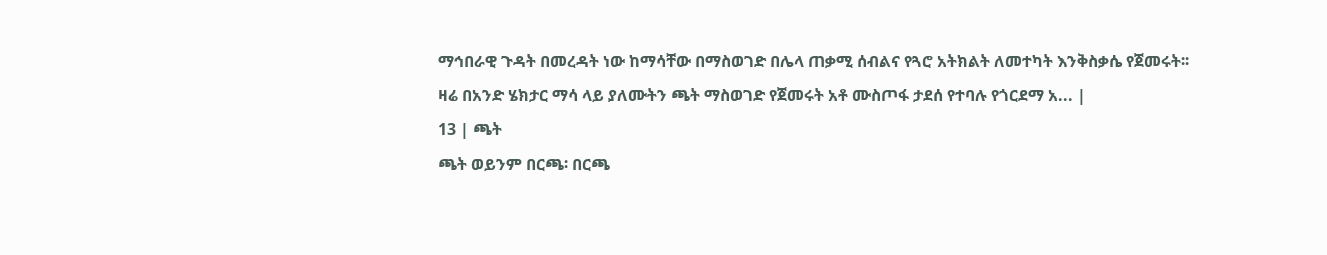ማኅበራዊ ጉዳት በመረዳት ነው ከማሳቸው በማስወገድ በሌላ ጠቃሚ ሰብልና የጓሮ አትክልት ለመተካት እንቅስቃሴ የጀመሩት፡፡
ዛሬ በአንድ ሄክታር ማሳ ላይ ያለሙትን ጫት ማስወገድ የጀመሩት አቶ ሙስጦፋ ታደሰ የተባሉ የጎርደማ አ... |
13 | ጫት
ጫት ወይንም በርጫ፡ በርጫ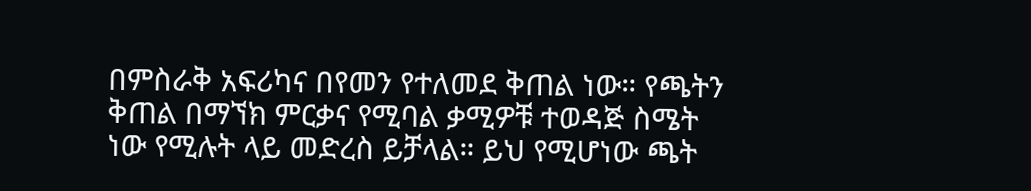በምስራቅ አፍሪካና በየመን የተለመደ ቅጠል ነው። የጫትን ቅጠል በማኘክ ምርቃና የሚባል ቃሚዎቹ ተወዳጅ ስሜት ነው የሚሉት ላይ መድረስ ይቻላል። ይህ የሚሆነው ጫት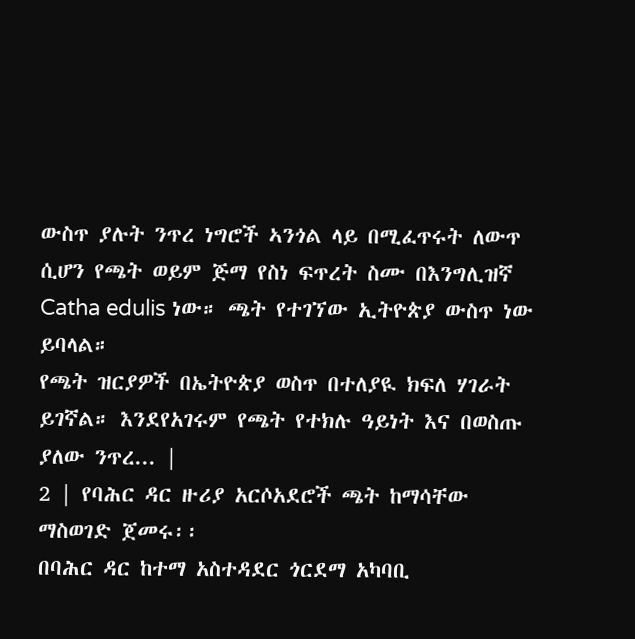ውስጥ ያሉት ንጥረ ነግሮች ኣንጎል ላይ በሚፈጥሩት ለውጥ ሲሆን የጫት ወይም ጅማ የስነ ፍጥረት ስሙ በእንግሊዝኛ Catha edulis ነው። ጫት የተገኘው ኢትዮጵያ ውስጥ ነው ይባላል።
የጫት ዝርያዎች በኤትዮጵያ ወስጥ በተለያዪ ክፍለ ሃገራት ይገኛል። እንደየአገሩም የጫት የተክሉ ዓይነት እና በወስጡ ያለው ንጥረ... |
2 | የባሕር ዳር ዙሪያ አርሶአደሮች ጫት ከማሳቸው ማስወገድ ጀመሩ፡፡
በባሕር ዳር ከተማ አስተዳደር ጎርደማ አካባቢ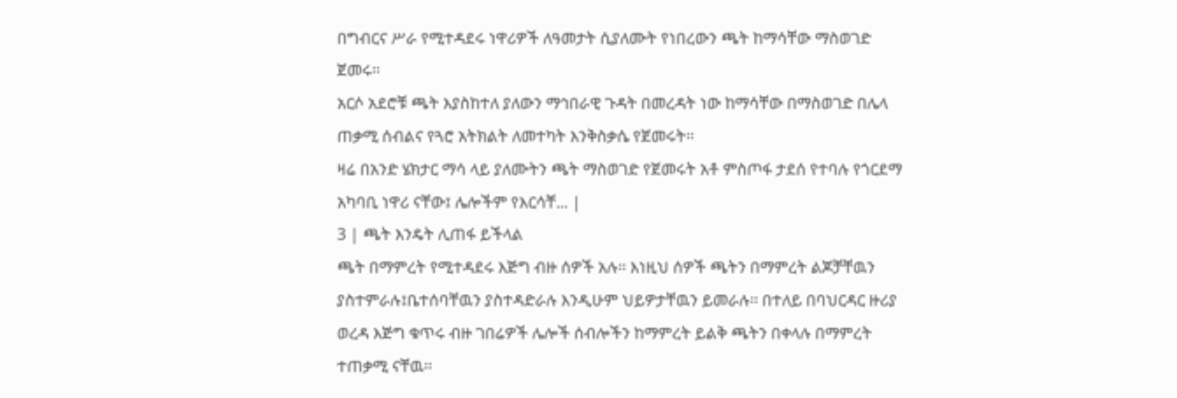በግብርና ሥራ የሚተዳደሩ ነዋሪዎች ለዓመታት ሲያለሙት የነበረውን ጫት ከማሳቸው ማስወገድ ጀመሩ፡፡
አርሶ አደሮቹ ጫት እያስከተለ ያለውን ማኅበራዊ ጉዳት በመረዳት ነው ከማሳቸው በማስወገድ በሌላ ጠቃሚ ሰብልና የጓሮ አትክልት ለመተካት እንቅስቃሴ የጀመሩት፡፡
ዛሬ በአንድ ሄክታር ማሳ ላይ ያለሙትን ጫት ማስወገድ የጀመሩት አቶ ምስጦፋ ታደሰ የተባሉ የጎርደማ አካባቢ ነዋሪ ናቸው፤ ሌሎችም የእርሳቸ... |
3 | ጫት እንዴት ሊጠፋ ይችላል
ጫት በማምረት የሚተዳደሩ እጅግ ብዙ ሰዎች አሉ፡፡ እነዚህ ሰዎች ጫትን በማምረት ልጆቻቸዉን ያስተምራሉ፤ቤተሰባቸዉን ያስተዳድራሉ እንዲሁም ህይዎታቸዉን ይመራሉ፡፡ በተለይ በባህርዳር ዙሪያ ወረዳ እጅግ ቁጥሩ ብዙ ገበሬዎች ሌሎች ሰብሎችን ከማምረት ይልቅ ጫትን በቀላሉ በማምረት ተጠቃሚ ናቸዉ፡፡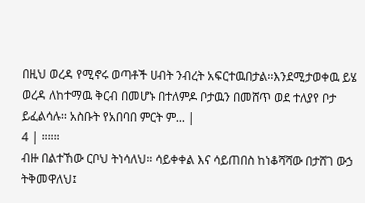በዚህ ወረዳ የሚኖሩ ወጣቶች ሀብት ንብረት አፍርተዉበታል፡፡እንደሚታወቀዉ ይሄ ወረዳ ለከተማዉ ቅርብ በመሆኑ በተለምዶ ቦታዉን በመሸጥ ወደ ተለያየ ቦታ ይፈልሳሉ፡፡ አስቡት የአበባበ ምርት ም... |
4 | ።።።
ብዙ በልተኸው ርቦህ ትነሳለህ። ሳይቀቀል እና ሳይጠበስ ከነቆሻሻው በታሸገ ውኃ ትቅመዋለህ፤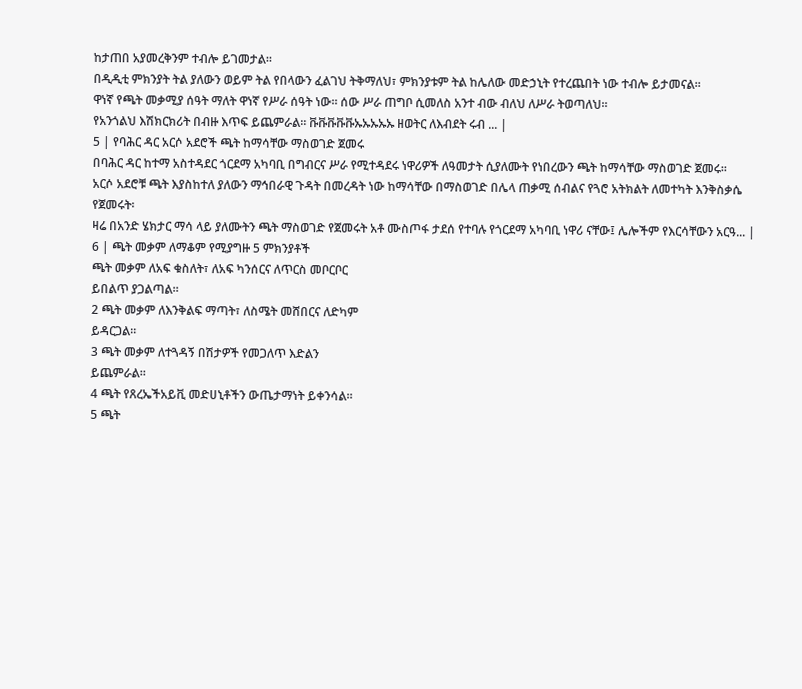ከታጠበ አያመረቅንም ተብሎ ይገመታል።
በዲዲቲ ምክንያት ትል ያለውን ወይም ትል የበላውን ፈልገህ ትቅማለህ፣ ምክንያቱም ትል ከሌለው መድኃኒት የተረጨበት ነው ተብሎ ይታመናል።
ዋነኛ የጫት መቃሚያ ሰዓት ማለት ዋነኛ የሥራ ሰዓት ነው። ሰው ሥራ ጠግቦ ሲመለስ አንተ ብው ብለህ ለሥራ ትወጣለህ።
የአንጎልህ እሽክርክሪት በብዙ እጥፍ ይጨምራል። ቩቩቩቩቩኡኡኡኡኡ ዘወትር ለእብደት ሩብ ... |
5 | የባሕር ዳር አርሶ አደሮች ጫት ከማሳቸው ማስወገድ ጀመሩ
በባሕር ዳር ከተማ አስተዳደር ጎርደማ አካባቢ በግብርና ሥራ የሚተዳደሩ ነዋሪዎች ለዓመታት ሲያለሙት የነበረውን ጫት ከማሳቸው ማስወገድ ጀመሩ፡፡
አርሶ አደሮቹ ጫት እያስከተለ ያለውን ማኅበራዊ ጉዳት በመረዳት ነው ከማሳቸው በማስወገድ በሌላ ጠቃሚ ሰብልና የጓሮ አትክልት ለመተካት እንቅስቃሴ የጀመሩት፡
ዛሬ በአንድ ሄክታር ማሳ ላይ ያለሙትን ጫት ማስወገድ የጀመሩት አቶ ሙስጦፋ ታደሰ የተባሉ የጎርደማ አካባቢ ነዋሪ ናቸው፤ ሌሎችም የእርሳቸውን አርዓ... |
6 | ጫት መቃም ለማቆም የሚያግዙ 5 ምክንያቶች
ጫት መቃም ለአፍ ቁስለት፣ ለአፍ ካንሰርና ለጥርስ መቦርቦር
ይበልጥ ያጋልጣል።
2 ጫት መቃም ለእንቅልፍ ማጣት፣ ለስሜት መሸበርና ለድካም
ይዳርጋል።
3 ጫት መቃም ለተጓዳኝ በሽታዎች የመጋለጥ እድልን
ይጨምራል።
4 ጫት የጸረኤችአይቪ መድሀኒቶችን ውጤታማነት ይቀንሳል።
5 ጫት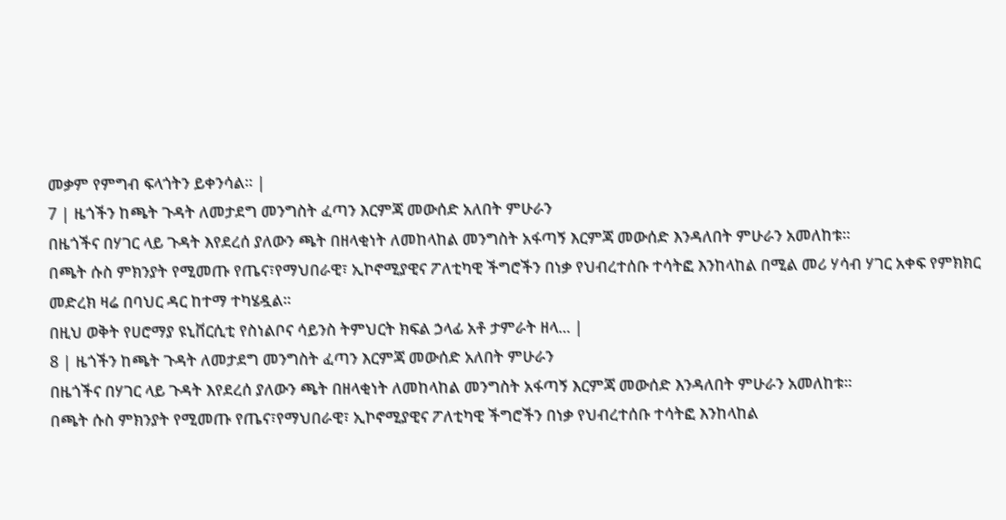መቃም የምግብ ፍላጎትን ይቀንሳል። |
7 | ዜጎችን ከጫት ጉዳት ለመታደግ መንግስት ፈጣን እርምጃ መውሰድ አለበት ምሁራን
በዜጎችና በሃገር ላይ ጉዳት እየደረሰ ያለውን ጫት በዘላቂነት ለመከላከል መንግስት አፋጣኝ እርምጃ መውሰድ እንዳለበት ምሁራን አመለከቱ።
በጫት ሱስ ምክንያት የሚመጡ የጤና፣የማህበራዊ፣ ኢኮኖሚያዊና ፖለቲካዊ ችግሮችን በነቃ የህብረተሰቡ ተሳትፎ እንከላከል በሚል መሪ ሃሳብ ሃገር አቀፍ የምክክር መድረክ ዛሬ በባህር ዳር ከተማ ተካሄዷል።
በዚህ ወቅት የሀሮማያ ዩኒቨርሲቲ የስነልቦና ሳይንስ ትምህርት ክፍል ኃላፊ አቶ ታምራት ዘላ... |
8 | ዜጎችን ከጫት ጉዳት ለመታደግ መንግስት ፈጣን እርምጃ መውሰድ አለበት ምሁራን
በዜጎችና በሃገር ላይ ጉዳት እየደረሰ ያለውን ጫት በዘላቂነት ለመከላከል መንግስት አፋጣኝ እርምጃ መውሰድ እንዳለበት ምሁራን አመለከቱ።
በጫት ሱስ ምክንያት የሚመጡ የጤና፣የማህበራዊ፣ ኢኮኖሚያዊና ፖለቲካዊ ችግሮችን በነቃ የህብረተሰቡ ተሳትፎ እንከላከል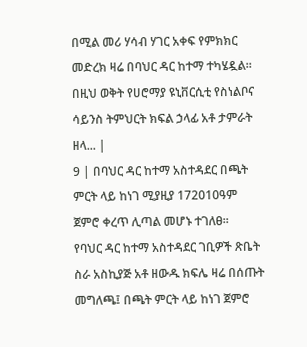በሚል መሪ ሃሳብ ሃገር አቀፍ የምክክር መድረክ ዛሬ በባህር ዳር ከተማ ተካሄዷል።
በዚህ ወቅት የሀሮማያ ዩኒቨርሲቲ የስነልቦና ሳይንስ ትምህርት ክፍል ኃላፊ አቶ ታምራት ዘላ... |
9 | በባህር ዳር ከተማ አስተዳደር በጫት ምርት ላይ ከነገ ሚያዚያ 172010ዓም ጀምሮ ቀረጥ ሊጣል መሆኑ ተገለፀ፡፡
የባህር ዳር ከተማ አስተዳደር ገቢዎች ጽቤት ስራ አስኪያጅ አቶ ዘውዱ ክፍሌ ዛሬ በሰጡት መግለጫ፤ በጫት ምርት ላይ ከነገ ጀምሮ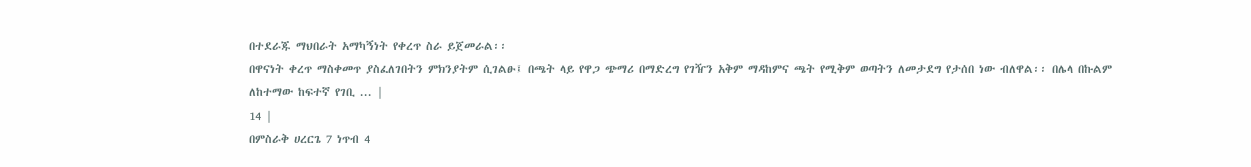በተደራጁ ማህበራት አማካኝነት የቀረጥ ስራ ይጀመራል፡፡
በዋናነት ቀረጥ ማስቀመጥ ያስፈለገበትን ምክንያትም ሲገልፁ፤ በጫት ላይ የዋጋ ጭማሪ በማድረግ የገዥን አቅም ማዳከምና ጫት የሚቅም ወጣትን ለመታደግ የታሰበ ነው ብለዋል፡፡ በሌላ በኩልም ለከተማው ከፍተኛ የገቢ ... |
14 |
በምስራቅ ሀረርጌ 7 ነጥብ 4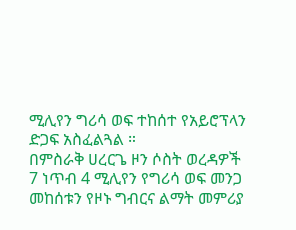ሚሊየን ግሪሳ ወፍ ተከሰተ የአይሮፕላን ድጋፍ አስፈልጓል ።
በምስራቅ ሀረርጌ ዞን ሶስት ወረዳዎች 7 ነጥብ 4 ሚሊየን የግሪሳ ወፍ መንጋ መከሰቱን የዞኑ ግብርና ልማት መምሪያ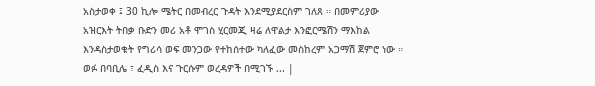አስታወቀ ፤ 30 ኪሎ ሜትር በመብረር ጉዳት እንደሚያደርስም ገለጸ ። በመምሪያው አዝርእት ትበቃ ቡድን መሪ አቶ ሞገስ ሂርመጂ ዛሬ ለዋልታ እንፎርሜሽን ማእከል እንዳስታወቁት የግሪሳ ወፍ መንጋው የተከሰተው ካለፈው መስከረም አጋማሽ ጀምሮ ነው ። ወፉ በባቢሌ ፣ ፈዲስ እና ጉርሱም ወረዳዎች በሚገኙ ... |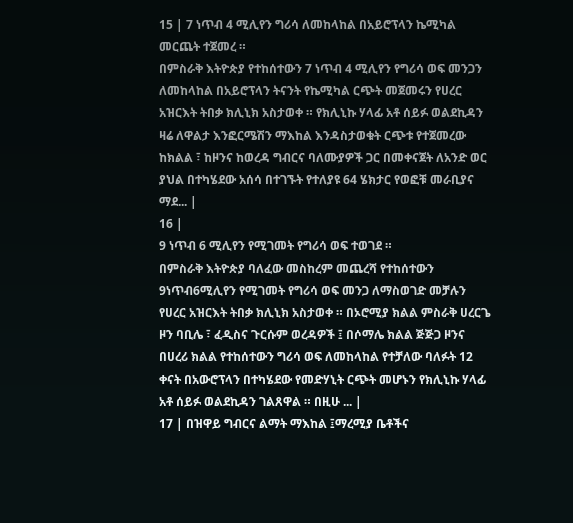15 | 7 ነጥብ 4 ሚሊየን ግሪሳ ለመከላከል በአይሮፕላን ኬሚካል መርጨት ተጀመረ ።
በምስራቅ እትዮጵያ የተከሰተውን 7 ነጥብ 4 ሚሊየን የግሪሳ ወፍ መንጋን ለመከላከል በአይሮፕላን ትናንት የኬሚካል ርጭት መጀመሩን የሀረር አዝርእት ትበቃ ክሊኒክ አስታወቀ ። የክሊኒኩ ሃላፊ አቶ ሰይፉ ወልደኪዳን ዛሬ ለዋልታ እንፎርሜሽን ማእከል እንዳስታወቁት ርጭቱ የተጀመረው ከክልል ፣ ከዞንና ከወረዳ ግብርና ባለሙያዎች ጋር በመቀናጀት ለአንድ ወር ያህል በተካሄደው አሰሳ በተገኙት የተለያዩ 64 ሄክታር የወፎቹ መራቢያና ማደ... |
16 |
9 ነጥብ 6 ሚሊየን የሚገመት የግሪሳ ወፍ ተወገደ ።
በምስራቅ እትዮጵያ ባለፈው መስከረም መጨረሻ የተከሰተውን 9ነጥብ6ሚሊየን የሚገመት የግሪሳ ወፍ መንጋ ለማስወገድ መቻሉን የሀረር አዝርእት ትበቃ ክሊኒክ አስታወቀ ። በኦሮሚያ ክልል ምስራቅ ሀረርጌ ዞን ባቢሌ ፣ ፈዲስና ጉርሱም ወረዳዎች ፤ በሶማሌ ክልል ጅጅጋ ዞንና በሀረሪ ክልል የተከሰተውን ግሪሳ ወፍ ለመከላከል የተቻለው ባለፉት 12 ቀናት በአውሮፕላን በተካሄደው የመድሃኒት ርጭት መሆኑን የክሊኒኩ ሃላፊ አቶ ሰይፉ ወልደኪዳን ገልጸዋል ። በዚሁ ... |
17 | በዝዋይ ግብርና ልማት ማእከል ፤ማረሚያ ቤቶችና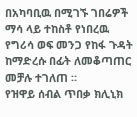በአካባቢዉ በሚገኙ ገበሬዎች ማሳ ላይ ተከስቶ የነበረዉ የግሪሳ ወፍ መንጋ የከፋ ጉዳት ከማድረሱ በፊት ለመቆጣጠር መቻሉ ተገለጠ ።
የዝዋይ ሰብል ጥበቃ ክሊኒክ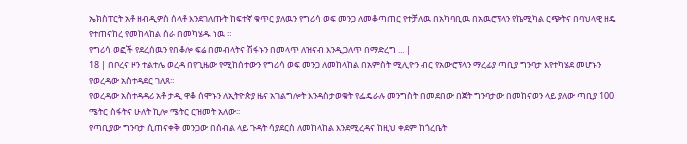ኤክስፐርት አቶ ዘብዲዎስ ሰላቶ እንደገለጡት ከፍተኛ ቁጥር ያለዉን የግሪሳ ወፍ መንጋ ለመቆጣጠር የተቻለዉ በአካባቢዉ በአዉሮፕላን የኬሚካል ርጭትና በባህላዊ ዘዴ የተጠናከረ የመከላከል ስራ በመካሄዱ ነዉ ።
የግሪሳ ወፎች የደረሰዉን የበቆሎ ፍሬ በመብላትና ሽፋኑን በመላጥ ለዝናብ እንዲጋለጥ በማድረግ ... |
18 | በቦረና ዞን ተልተሌ ወረዳ በየጊዜው የሚከሰተውን የግሪሳ ወፍ መንጋ ለመከላከል በአምስት ሚሊዮን ብር የአውሮፕላን ማረፊያ ጣቢያ ግንባታ እየተካሄደ መሆኑን የወረዳው አስተዳደር ገለጸ፡፡
የወረዳው አስተዳዳሪ አቶ ታዲ ዋቆ ሰሞኑን ለኢትዮጵያ ዜና አገልግሎት እንዳስታወቁት የፌዴራሉ መንግስት በመደበው በጀት ግንባታው በመከናወን ላይ ያለው ጣቢያ 100 ሜትር ስፋትና ሁለት ኪሎ ሜትር ርዝመት አለው፡፡
የጣቢያው ግንባታ ሲጠናቀቅ መንጋው በሰብል ላይ ጉዳት ሳያደርስ ለመከላከል እንደሚረዳና ከዚህ ቀደም ከጎረቤት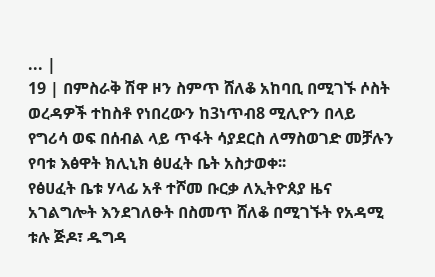... |
19 | በምስራቅ ሽዋ ዞን ስምጥ ሸለቆ አከባቢ በሚገኙ ሶስት ወረዳዎች ተከስቶ የነበረውን ከ3ነጥብ8 ሚሊዮን በላይ የግሪሳ ወፍ በሰብል ላይ ጥፋት ሳያደርስ ለማስወገድ መቻሉን የባቱ እፅዋት ክሊኒክ ፅሀፈት ቤት አስታወቀ፡፡
የፅሀፈት ቤቱ ሃላፊ አቶ ተሾመ ቡርቃ ለኢትዮጰያ ዜና አገልግሎት እንደገለፁት በስመጥ ሸለቆ በሚገኙት የአዳሚ ቱሉ ጅዶ፣ ዱግዳ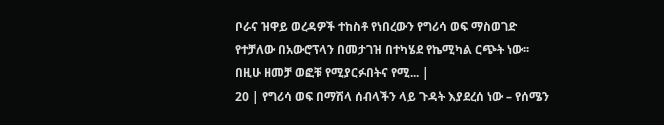ቦራና ዝዋይ ወረዳዎች ተከስቶ የነበረውን የግሪሳ ወፍ ማስወገድ የተቻለው በአውሮፕላን በመታገዝ በተካሄደ የኬሚካል ርጭት ነው፡፡
በዚሁ ዘመቻ ወፎቹ የሚያርፉበትና የሚ... |
20 | የግሪሳ ወፍ በማሽላ ሰብላችን ላይ ጉዳት እያደረሰ ነው – የሰሜን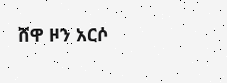ሸዋ ዞን አርሶ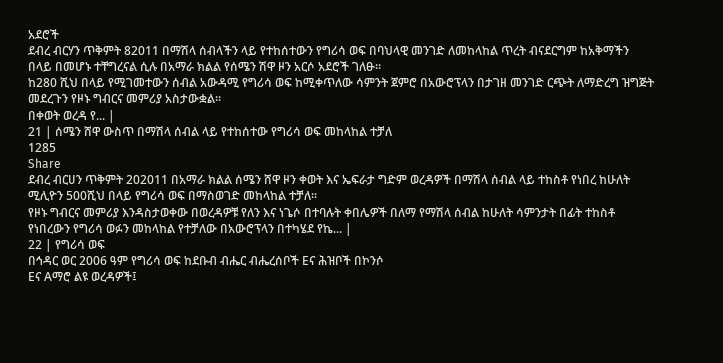አደሮች
ደብረ ብርሃን ጥቅምት 82011 በማሽላ ሰብላችን ላይ የተከሰተውን የግሪሳ ወፍ በባህላዊ መንገድ ለመከላከል ጥረት ብናደርግም ከአቅማችን በላይ በመሆኑ ተቸግረናል ሲሉ በአማራ ክልል የሰሜን ሽዋ ዞን አርሶ አደሮች ገለፁ።
ከ280 ሺህ በላይ የሚገመተውን ሰብል አውዳሚ የግሪሳ ወፍ ከሚቀጥለው ሳምንት ጀምሮ በአውሮፕላን በታገዘ መንገድ ርጭት ለማድረግ ዝግጅት መደረጉን የዞኑ ግብርና መምሪያ አስታውቋል።
በቀወት ወረዳ የ... |
21 | ሰሜን ሸዋ ውስጥ በማሽላ ሰብል ላይ የተከሰተው የግሪሳ ወፍ መከላከል ተቻለ
1285
Share
ደብረ ብርሀን ጥቅምት 202011 በአማራ ክልል ሰሜን ሸዋ ዞን ቀወት እና ኤፍራታ ግድም ወረዳዎች በማሽላ ሰብል ላይ ተከስቶ የነበረ ከሁለት ሚሊዮን 500ሺህ በላይ የግሪሳ ወፍ በማስወገድ መከላከል ተቻለ፡፡
የዞኑ ግብርና መምሪያ እንዳስታወቀው በወረዳዎቹ የለን እና ነጌሶ በተባሉት ቀበሌዎች በለማ የማሽላ ሰብል ከሁለት ሳምንታት በፊት ተከስቶ የነበረውን የግሪሳ ወፉን መከላከል የተቻለው በአውሮፕላን በተካሄደ የኬ... |
22 | የግሪሳ ወፍ
በኅዳር ወር 2006 ዓም የግሪሳ ወፍ ከደቡብ ብሔር ብሔረሰቦች Eና ሕዝቦች በኮንሶ
Eና Aማሮ ልዩ ወረዳዎች፤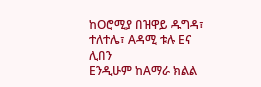ከOሮሚያ በዝዋይ ዱግዳ፣ ተለተሌ፣ Aዳሚ ቱሉ Eና ሊበን
Eንዲሁም ከAማራ ክልል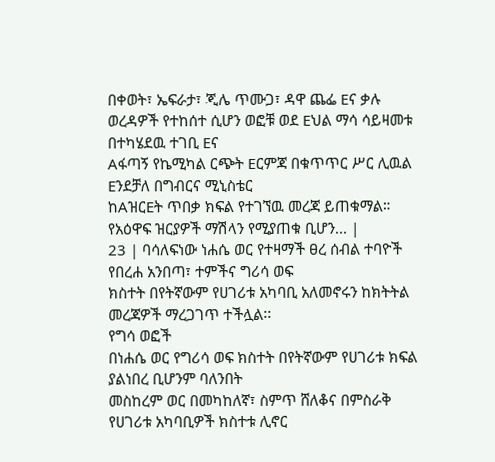በቀወት፣ ኤፍራታ፣ ጂሌ ጥሙጋ፣ ዳዋ ጨፌ Eና ቃሉ
ወረዳዎች የተከሰተ ሲሆን ወፎቹ ወደ Eህል ማሳ ሳይዛመቱ በተካሄደዉ ተገቢ Eና
Aፋጣኝ የኬሚካል ርጭት Eርምጃ በቁጥጥር ሥር ሊዉል Eንደቻለ በግብርና ሚኒስቴር
ከAዝርEት ጥበቃ ክፍል የተገኘዉ መረጃ ይጠቁማል።
የአዕዋፍ ዝርያዎች ማሽላን የሚያጠቁ ቢሆን... |
23 | ባሳለፍነው ነሐሴ ወር የተዛማች ፀረ ሰብል ተባዮች የበረሐ አንበጣ፣ ተምችና ግሪሳ ወፍ
ክስተት በየትኛውም የሀገሪቱ አካባቢ አለመኖሩን ከክትትል መረጃዎች ማረጋገጥ ተችሏል፡፡
የግሳ ወፎች
በነሐሴ ወር የግሪሳ ወፍ ክስተት በየትኛውም የሀገሪቱ ክፍል ያልነበረ ቢሆንም ባለንበት
መስከረም ወር በመካከለኛ፣ ስምጥ ሸለቆና በምስራቅ የሀገሪቱ አካባቢዎች ክስተቱ ሊኖር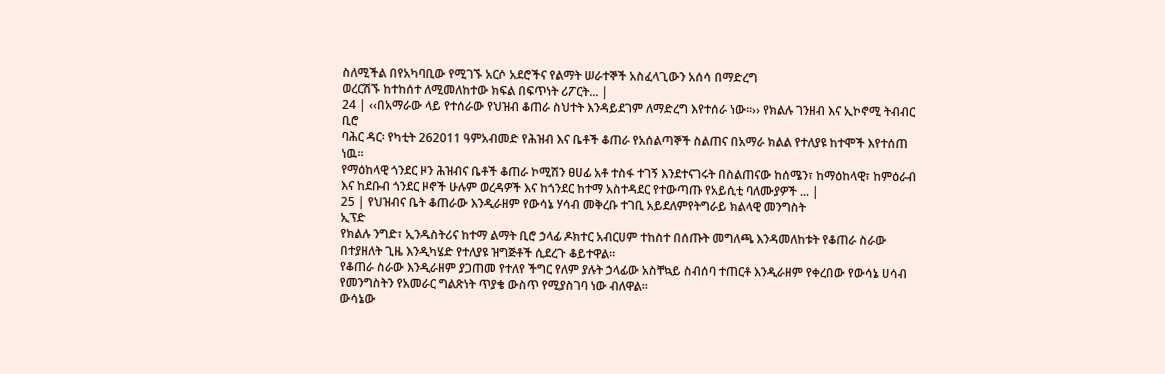ስለሚችል በየአካባቢው የሚገኙ አርሶ አደሮችና የልማት ሠራተኞች አስፈላጊውን አሰሳ በማድረግ
ወረርሽኙ ከተከሰተ ለሚመለከተው ክፍል በፍጥነት ሪፖርት... |
24 | ‹‹በአማራው ላይ የተሰራው የህዝብ ቆጠራ ስህተት እንዳይደገም ለማድረግ እየተሰራ ነው፡፡›› የክልሉ ገንዘብ እና ኢኮኖሚ ትብብር ቢሮ
ባሕር ዳር፡ የካቲት 262011 ዓምአብመድ የሕዝብ እና ቤቶች ቆጠራ የአሰልጣኞች ስልጠና በአማራ ክልል የተለያዩ ከተሞች እየተሰጠ ነዉ።
የማዕከላዊ ጎንደር ዞን ሕዝብና ቤቶች ቆጠራ ኮሚሽን ፀሀፊ አቶ ተስፋ ተገኝ እንደተናገሩት በስልጠናው ከሰሜን፣ ከማዕከላዊ፣ ከምዕራብ እና ከደቡብ ጎንደር ዞኖች ሁሉም ወረዳዎች እና ከጎንደር ከተማ አስተዳደር የተውጣጡ የአይሲቲ ባለሙያዎች ... |
25 | የህዝብና ቤት ቆጠራው እንዲራዘም የውሳኔ ሃሳብ መቅረቡ ተገቢ አይደለምየትግራይ ክልላዊ መንግስት
ኢፕድ
የክልሉ ንግድ፣ ኢንዱስትሪና ከተማ ልማት ቢሮ ኃላፊ ዶክተር አብርሀም ተከስተ በሰጡት መግለጫ እንዳመለከቱት የቆጠራ ስራው በተያዘለት ጊዜ እንዲካሄድ የተለያዩ ዝግጅቶች ሲደረጉ ቆይተዋል።
የቆጠራ ስራው እንዲራዘም ያጋጠመ የተለየ ችግር የለም ያሉት ኃላፊው አስቸኳይ ስብሰባ ተጠርቶ እንዲራዘም የቀረበው የውሳኔ ሀሳብ የመንግስትን የአመራር ግልጽነት ጥያቄ ውስጥ የሚያስገባ ነው ብለዋል።
ውሳኔው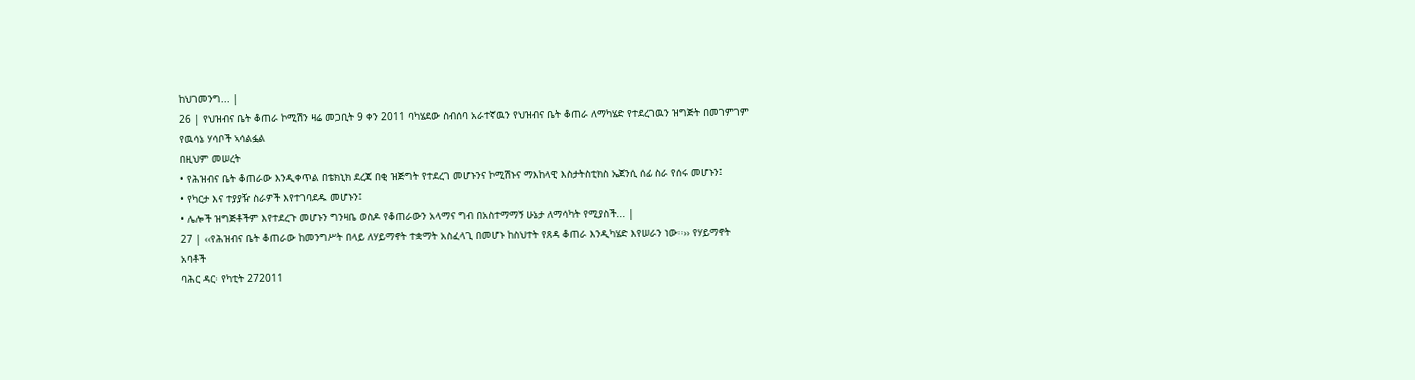ከህገመንግ... |
26 | የህዝብና ቤት ቆጠራ ኮሚሽን ዛሬ መጋቢት 9 ቀን 2011 ባካሄደው ስብሰባ አራተኛዉን የህዝብና ቤት ቆጠራ ለማካሄድ የተደረገዉን ዝግጅት በመገምገም የዉሳኔ ሃሳቦች ኣሳልፏል
በዚህም መሠረት
• የሕዝብና ቤት ቆጠራው እንዲቀጥል በቴክኒክ ደረጃ በቂ ዝጅግት የተደረገ መሆኑንና ኮሚሽኑና ማእከላዊ እስታትስቲክስ ኤጀንሲ ሰፊ ስራ የሰሩ መሆኑን፤
• የካርታ እና ተያያዥ ስራዎች እየተገባደዱ መሆኑን፤
• ሌሎች ዝግጅቶችም እየተደረጉ መሆኑን ግንዛቤ ወስዶ የቆጠራውን አላማና ግብ በአስተማማኝ ሁኔታ ለማሳካት የሚያስች... |
27 | ‹‹የሕዝብና ቤት ቆጠራው ከመንግሥት በላይ ለሃይማኖት ተቋማት አስፈላጊ በመሆኑ ከስህተት የጸዳ ቆጠራ እንዲካሄድ እየሠራን ነው፡፡›› የሃይማኖት አባቶች
ባሕር ዳር፡ የካቲት 272011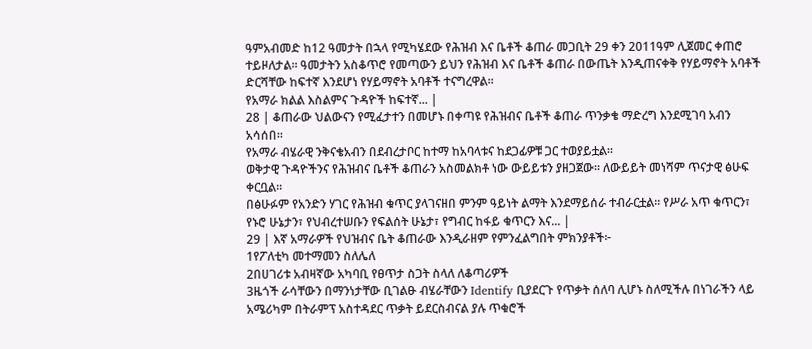ዓምአብመድ ከ12 ዓመታት በኋላ የሚካሄደው የሕዝብ እና ቤቶች ቆጠራ መጋቢት 29 ቀን 2011ዓም ሊጀመር ቀጠሮ ተይዞለታል፡፡ ዓመታትን አስቆጥሮ የመጣውን ይህን የሕዝብ እና ቤቶች ቆጠራ በውጤት እንዲጠናቀቅ የሃይማኖት አባቶች ድርሻቸው ከፍተኛ እንደሆነ የሃይማኖት አባቶች ተናግረዋል፡፡
የአማራ ክልል እስልምና ጉዳዮች ከፍተኛ... |
28 | ቆጠራው ህልውናን የሚፈታተን በመሆኑ በቀጣዩ የሕዝብና ቤቶች ቆጠራ ጥንቃቄ ማድረግ እንደሚገባ አብን አሳሰበ።
የአማራ ብሄራዊ ንቅናቄአብን በደብረታቦር ከተማ ከአባላቱና ከደጋፊዎቹ ጋር ተወያይቷል።
ወቅታዊ ጉዳዮችንና የሕዝብና ቤቶች ቆጠራን አስመልክቶ ነው ውይይቱን ያዘጋጀው። ለውይይት መነሻም ጥናታዊ ፅሁፍ ቀርቧል።
በፅሁፉም የአንድን ሃገር የሕዝብ ቁጥር ያላገናዘበ ምንም ዓይነት ልማት እንደማይሰራ ተብራርቷል። የሥራ አጥ ቁጥርን፣ የኑሮ ሁኔታን፣ የህብረተሠቡን የፍልሰት ሁኔታ፣ የግብር ከፋይ ቁጥርን እና... |
29 | እኛ አማራዎች የህዝብና ቤት ቆጠራው እንዲራዘም የምንፈልግበት ምክንያቶች፦
1የፖለቲካ መተማመን ስለሌለ
2በሀገሪቱ አብዛኛው አካባቢ የፀጥታ ስጋት ስላለ ለቆጣሪዎች
3ዜጎች ራሳቸውን በማንነታቸው ቢገልፁ ብሄራቸውን Identify ቢያደርጉ የጥቃት ሰለባ ሊሆኑ ስለሚችሉ በነገራችን ላይ አሜሪካም በትራምፕ አስተዳደር ጥቃት ይደርስብናል ያሉ ጥቁሮች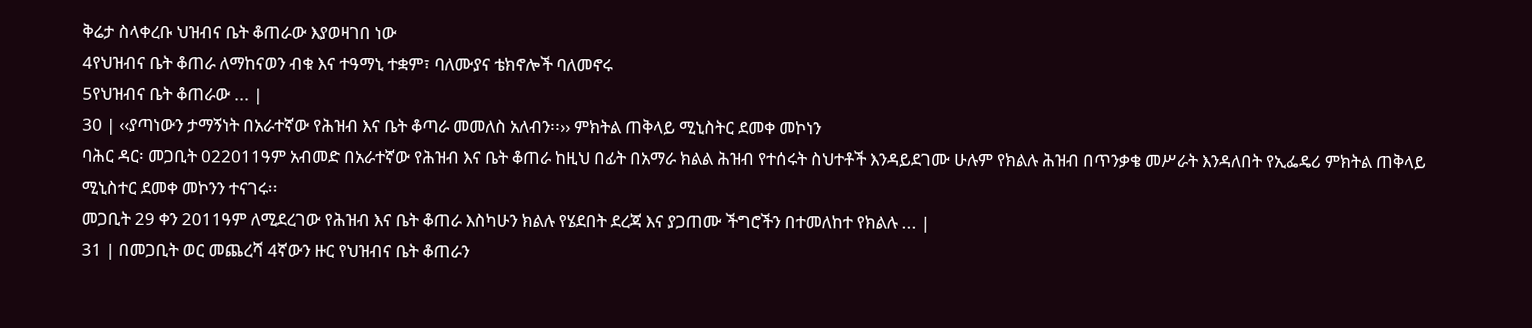ቅሬታ ስላቀረቡ ህዝብና ቤት ቆጠራው እያወዛገበ ነው
4የህዝብና ቤት ቆጠራ ለማከናወን ብቁ እና ተዓማኒ ተቋም፣ ባለሙያና ቴክኖሎች ባለመኖሩ
5የህዝብና ቤት ቆጠራው ... |
30 | ‹‹ያጣነውን ታማኝነት በአራተኛው የሕዝብ እና ቤት ቆጣራ መመለስ አለብን፡፡›› ምክትል ጠቅላይ ሚኒስትር ደመቀ መኮነን
ባሕር ዳር፡ መጋቢት 022011ዓም አብመድ በአራተኛው የሕዝብ እና ቤት ቆጠራ ከዚህ በፊት በአማራ ክልል ሕዝብ የተሰሩት ስህተቶች እንዳይደገሙ ሁሉም የክልሉ ሕዝብ በጥንቃቄ መሥራት እንዳለበት የኢፌዴሪ ምክትል ጠቅላይ ሚኒስተር ደመቀ መኮንን ተናገሩ፡፡
መጋቢት 29 ቀን 2011ዓም ለሚደረገው የሕዝብ እና ቤት ቆጠራ እስካሁን ክልሉ የሄደበት ደረጃ እና ያጋጠሙ ችግሮችን በተመለከተ የክልሉ ... |
31 | በመጋቢት ወር መጨረሻ 4ኛውን ዙር የህዝብና ቤት ቆጠራን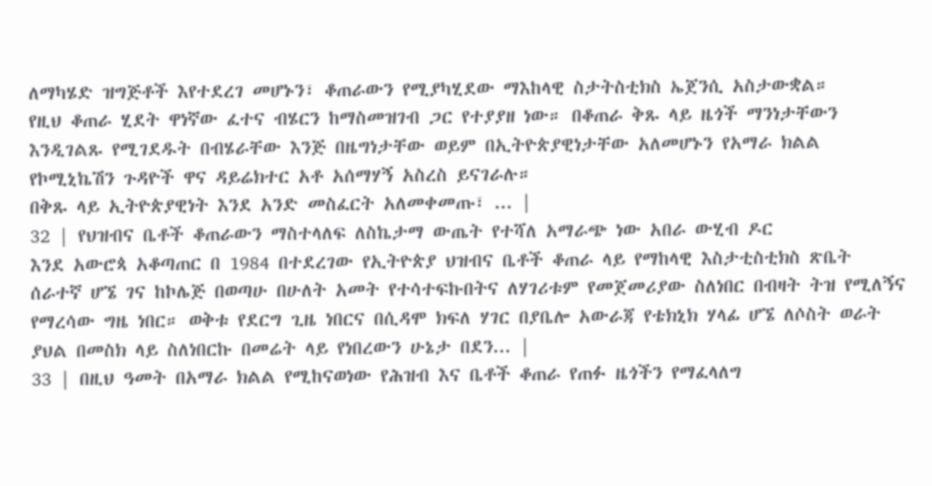ለማካሄድ ዝግጅቶች እየተደረገ መሆኑን፣ ቆጠራውን የሚያካሂደው ማእከላዊ ስታትስቲክስ ኤጀንሲ አስታውቋል።
የዚህ ቆጠራ ሂደት ዋነኛው ፈተና ብሄርን ከማስመዝገብ ጋር የተያያዘ ነው። በቆጠራ ቅጹ ላይ ዜጎች ማንነታቸውን እንዲገልጹ የሚገደዱት በብሄራቸው እንጅ በዜግነታቸው ወይም በኢትዮጵያዊነታቸው አለመሆኑን የአማራ ክልል የኮሚኒኬሽን ጉዳዮች ዋና ዳይሬክተር አቶ አሰማሃኝ አስረስ ይናገራሉ።
በቅጹ ላይ ኢትዮጵያዊነት እንደ አንድ መስፈርት አለመቀመጡ፣ ... |
32 | የህዝብና ቤቶች ቆጠራውን ማስተላለፍ ለስኬታማ ውጤት የተሻለ አማራጭ ነው አበራ ውሂብ ዶር
እንደ አውሮጳ አቆጣጠር በ 1984 በተደረገው የኢትዮጵያ ህዝብና ቤቶች ቆጠራ ላይ የማከላዊ እስታቲስቲክስ ጽቤት ሰራተኛ ሆኜ ገና ከኮሌጅ በወጣሁ በሁለት አመት የተሳተፍኩበትና ለሃገሪቱም የመጀመሪያው ስለነበር በብዛት ትዝ የሚለኝና የማረሳው ግዜ ነበር። ወቅቱ የደርግ ጊዜ ነበርና በሲዳሞ ክፍለ ሃገር በያቤሎ አውራጃ የቴክኒክ ሃላፊ ሆኜ ለሶስት ወራት ያህል በመስክ ላይ ስለነበርኩ በመሬት ላይ የነበረውን ሁኔታ በደን... |
33 | በዚህ ዓመት በአማራ ክልል የሚከናወነው የሕዝብ እና ቤቶች ቆጠራ የጠፉ ዜጎችን የማፈላለግ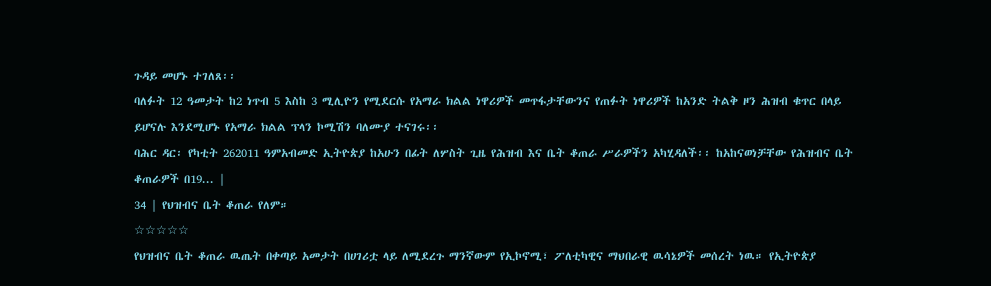ጉዳይ መሆኑ ተገለጸ፡፡
ባለፉት 12 ዓመታት ከ2 ነጥብ 5 እስከ 3 ሚሊዮን የሚደርሱ የአማራ ክልል ነዋሪዎች መጥፋታቸውንና የጠፉት ነዋሪዎች ከአንድ ትልቅ ዞን ሕዝብ ቁጥር በላይ ይሆናሉ እንደሚሆኑ የአማራ ክልል ፕላን ኮሚሽን ባለሙያ ተናገሩ፡፡
ባሕር ዳር፡ የካቲት 262011 ዓምአብመድ ኢትዮጵያ ከአሁን በፊት ለሦስት ጊዜ የሕዝብ እና ቤት ቆጠራ ሥራዎችን አካሂዳለች፡፡ ከአከናወነቻቸው የሕዝብና ቤት ቆጠራዎች በ19... |
34 | የህዝብና ቤት ቆጠራ የለም።
☆☆☆☆☆
የህዝብና ቤት ቆጠራ ዉጤት በቀጣይ አመታት በሀገሪቷ ላይ ለሚደረጉ ማንኛውም የኢኮኖሚ፣ ፖለቲካዊና ማህበራዊ ዉሳኔዎች መሰረት ነዉ። የኢትዮጵያ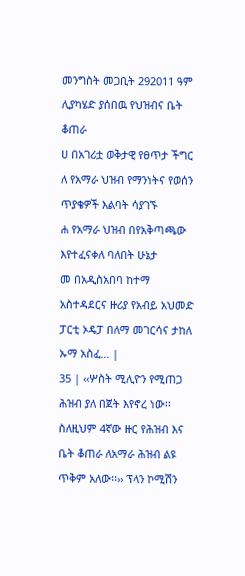መንግስት መጋቢት 292011 ዓም ሊያካሄድ ያሰበዉ የህዝብና ቤት ቆጠራ
ሀ በአገሪቷ ወቅታዊ የፀጥታ ችግር
ለ የአማራ ህዝብ የማንነትና የወሰን ጥያቄዎች እልባት ሳያገኙ
ሐ የአማራ ህዝብ በየአቅጣጫው እየተፈናቀለ ባለበት ሁኔታ
መ በአዲስአበባ ከተማ አስተዳደርና ዙሪያ የአብይ አህመድ ፓርቲ ኦዴፓ በለማ መገርሳና ታከለ ኡማ አስፈ... |
35 | ‹‹ሦስት ሚሊዮን የሚጠጋ ሕዝብ ያለ በጀት እየኖረ ነው፡፡ ስለዚህም 4ኛው ዙር የሕዝብ እና ቤት ቆጠራ ለአማራ ሕዝብ ልዩ ጥቅም አለው፡፡›› ፕላን ኮሚሽን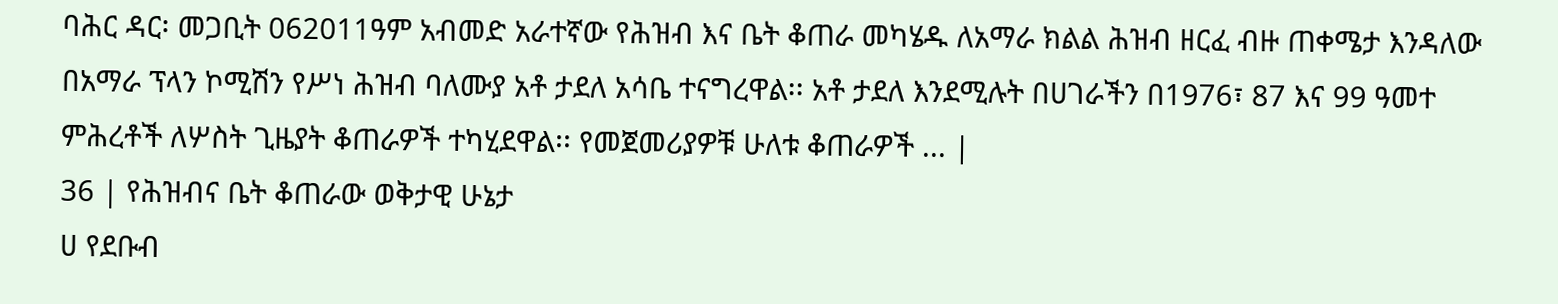ባሕር ዳር፡ መጋቢት 062011ዓም አብመድ አራተኛው የሕዝብ እና ቤት ቆጠራ መካሄዱ ለአማራ ክልል ሕዝብ ዘርፈ ብዙ ጠቀሜታ እንዳለው በአማራ ፕላን ኮሚሽን የሥነ ሕዝብ ባለሙያ አቶ ታደለ አሳቤ ተናግረዋል፡፡ አቶ ታደለ እንደሚሉት በሀገራችን በ1976፣ 87 እና 99 ዓመተ ምሕረቶች ለሦስት ጊዜያት ቆጠራዎች ተካሂደዋል፡፡ የመጀመሪያዎቹ ሁለቱ ቆጠራዎች ... |
36 | የሕዝብና ቤት ቆጠራው ወቅታዊ ሁኔታ
ሀ የደቡብ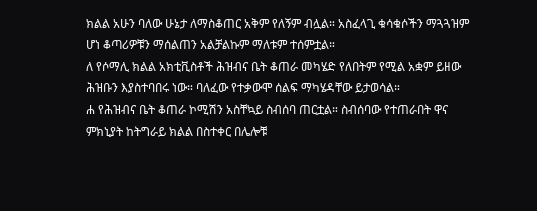ክልል አሁን ባለው ሁኔታ ለማስቆጠር አቅም የለኝም ብሏል። አስፈላጊ ቁሳቁሶችን ማጓጓዝም ሆነ ቆጣሪዎቹን ማሰልጠን አልቻልኩም ማለቱም ተሰምቷል።
ለ የሶማሊ ክልል አክቲቪስቶች ሕዝብና ቤት ቆጠራ መካሄድ የለበትም የሚል አቋም ይዘው ሕዝቡን እያስተባበሩ ነው። ባለፈው የተቃውሞ ሰልፍ ማካሄዳቸው ይታወሳል።
ሐ የሕዝብና ቤት ቆጠራ ኮሚሽን አስቸኳይ ስብሰባ ጠርቷል። ስብሰባው የተጠራበት ዋና ምክኒያት ከትግራይ ክልል በስተቀር በሌሎቹ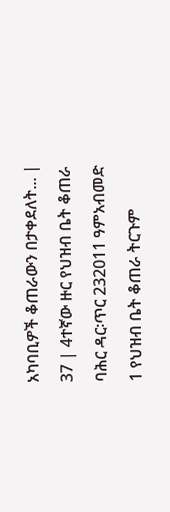አካባቢዎች ቆጠራውን በታቀደለት... |
37 | 4ተኛው ዙር የህዝብ ቤት ቆጠራ
ባሕር ዳር፡ጥር 232011 ዓምአብመድ
1 የህዝብ ቤት ቆጠራ ትርጉም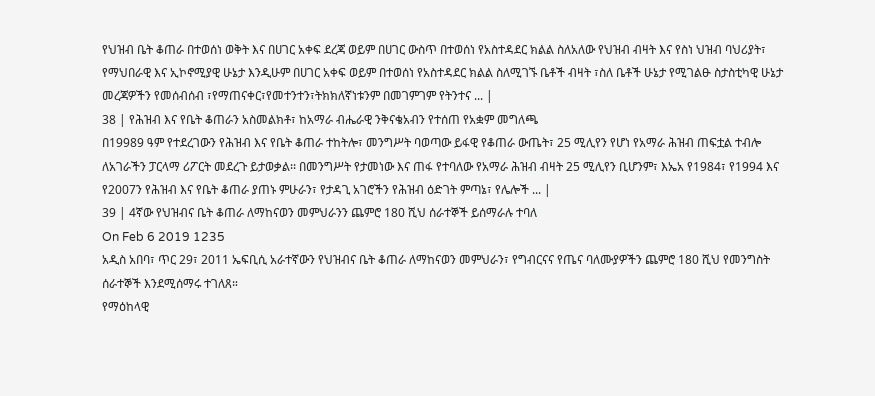የህዝብ ቤት ቆጠራ በተወሰነ ወቅት እና በሀገር አቀፍ ደረጃ ወይም በሀገር ውስጥ በተወሰነ የአስተዳደር ክልል ስለአለው የህዝብ ብዛት እና የስነ ህዝብ ባህሪያት፣ የማህበራዊ እና ኢኮኖሚያዊ ሁኔታ እንዲሁም በሀገር አቀፍ ወይም በተወሰነ የአስተዳደር ክልል ስለሚገኙ ቤቶች ብዛት ፣ስለ ቤቶች ሁኔታ የሚገልፁ ስታስቲካዊ ሁኔታ መረጃዎችን የመሰብሰብ ፣የማጠናቀር፣የመተንተን፣ትክክለኛነቱንም በመገምገም የትንተና ... |
38 | የሕዝብ እና የቤት ቆጠራን አስመልክቶ፣ ከአማራ ብሔራዊ ንቅናቄአብን የተሰጠ የአቋም መግለጫ
በ19989 ዓም የተደረገውን የሕዝብ እና የቤት ቆጠራ ተከትሎ፣ መንግሥት ባወጣው ይፋዊ የቆጠራ ውጤት፣ 25 ሚሊየን የሆነ የአማራ ሕዝብ ጠፍቷል ተብሎ ለአገራችን ፓርላማ ሪፖርት መደረጉ ይታወቃል፡፡ በመንግሥት የታመነው እና ጠፋ የተባለው የአማራ ሕዝብ ብዛት 25 ሚሊየን ቢሆንም፣ እኤአ የ1984፣ የ1994 እና የ2007ን የሕዝብ እና የቤት ቆጠራ ያጠኑ ምሁራን፣ የታዳጊ አገሮችን የሕዝብ ዕድገት ምጣኔ፣ የሌሎች ... |
39 | 4ኛው የህዝብና ቤት ቆጠራ ለማከናወን መምህራንን ጨምሮ 180 ሺህ ሰራተኞች ይሰማራሉ ተባለ
On Feb 6 2019 1235
አዲስ አበባ፣ ጥር 29፣ 2011 ኤፍቢሲ አራተኛውን የህዝብና ቤት ቆጠራ ለማከናወን መምህራን፣ የግብርናና የጤና ባለሙያዎችን ጨምሮ 180 ሺህ የመንግስት ሰራተኞች እንደሚሰማሩ ተገለጸ።
የማዕከላዊ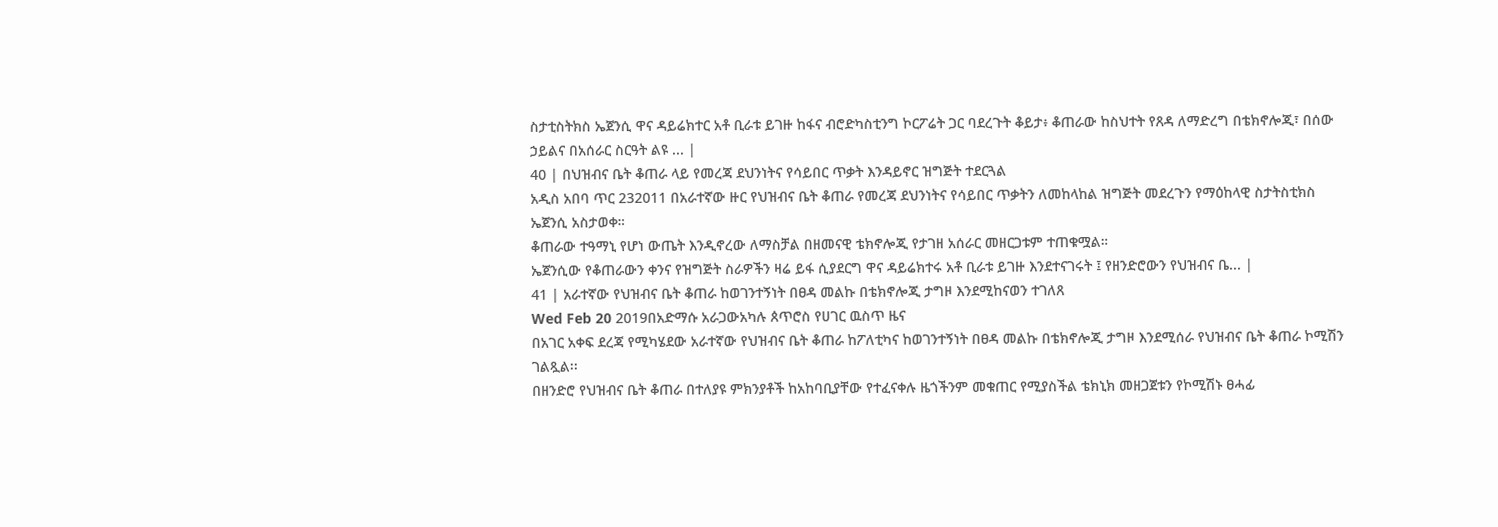ስታቲስትክስ ኤጀንሲ ዋና ዳይሬክተር አቶ ቢራቱ ይገዙ ከፋና ብሮድካስቲንግ ኮርፖሬት ጋር ባደረጉት ቆይታ፥ ቆጠራው ከስህተት የጸዳ ለማድረግ በቴክኖሎጂ፣ በሰው ኃይልና በአሰራር ስርዓት ልዩ ... |
40 | በህዝብና ቤት ቆጠራ ላይ የመረጃ ደህንነትና የሳይበር ጥቃት እንዳይኖር ዝግጅት ተደርጓል
አዲስ አበባ ጥር 232011 በአራተኛው ዙር የህዝብና ቤት ቆጠራ የመረጃ ደህንነትና የሳይበር ጥቃትን ለመከላከል ዝግጅት መደረጉን የማዕከላዊ ስታትስቲክስ ኤጀንሲ አስታወቀ።
ቆጠራው ተዓማኒ የሆነ ውጤት እንዲኖረው ለማስቻል በዘመናዊ ቴክኖሎጂ የታገዘ አሰራር መዘርጋቱም ተጠቁሟል።
ኤጀንሲው የቆጠራውን ቀንና የዝግጅት ስራዎችን ዛሬ ይፋ ሲያደርግ ዋና ዳይሬክተሩ አቶ ቢራቱ ይገዙ እንደተናገሩት ፤ የዘንድሮውን የህዝብና ቤ... |
41 | አራተኛው የህዝብና ቤት ቆጠራ ከወገንተኝነት በፀዳ መልኩ በቴክኖሎጂ ታግዞ እንደሚከናወን ተገለጸ
Wed Feb 20 2019በአድማሱ አራጋውአካሉ ጰጥሮስ የሀገር ዉስጥ ዜና
በአገር አቀፍ ደረጃ የሚካሄደው አራተኛው የህዝብና ቤት ቆጠራ ከፖለቲካና ከወገንተኝነት በፀዳ መልኩ በቴክኖሎጂ ታግዞ እንደሚሰራ የህዝብና ቤት ቆጠራ ኮሚሽን ገልጿል፡፡
በዘንድሮ የህዝብና ቤት ቆጠራ በተለያዩ ምክንያቶች ከአከባቢያቸው የተፈናቀሉ ዜጎችንም መቁጠር የሚያስችል ቴክኒክ መዘጋጀቱን የኮሚሽኑ ፀሓፊ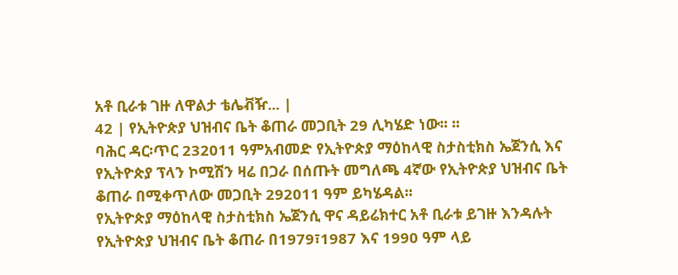አቶ ቢራቱ ገዙ ለዋልታ ቴሌቭዥ... |
42 | የኢትዮጵያ ህዝብና ቤት ቆጠራ መጋቢት 29 ሊካሄድ ነው፡፡ ፡፡
ባሕር ዳር፡ጥር 232011 ዓምአብመድ የኢትዮጵያ ማዕከላዊ ስታስቲክስ ኤጀንሲ እና የኢትዮጵያ ፕላን ኮሚሽን ዛሬ በጋራ በሰጡት መግለጫ 4ኛው የኢትዮጵያ ህዝብና ቤት ቆጠራ በሚቀጥለው መጋቢት 292011 ዓም ይካሄዳል፡፡
የኢትዮጵያ ማዕከላዊ ስታስቲክስ ኤጀንሲ ዋና ዳይሬክተር አቶ ቢራቱ ይገዙ እንዳሉት የኢትዮጵያ ህዝብና ቤት ቆጠራ በ1979፣1987 እና 1990 ዓም ላይ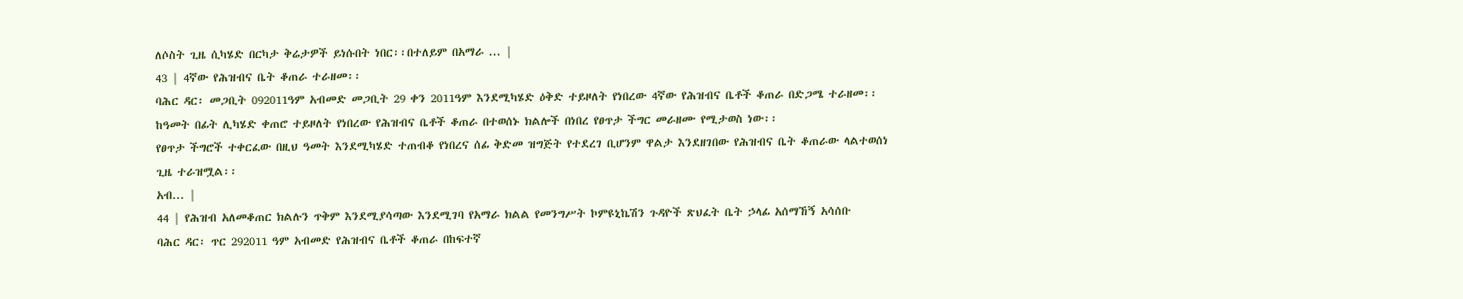ለሶስት ጊዜ ሲካሄድ በርካታ ቅሬታዎች ይነሱበት ነበር፡፡በተለይም በአማራ ... |
43 | 4ኛው የሕዝብና ቤት ቆጠራ ተራዘመ፡፡
ባሕር ዳር፡ መጋቢት 092011ዓም አብመድ መጋቢት 29 ቀን 2011ዓም እንደሚካሄድ ዕቅድ ተይዞለት የነበረው 4ኛው የሕዝብና ቤቶች ቆጠራ በድጋሜ ተራዘመ፡፡
ከዓመት በፊት ሊካሄድ ቀጠሮ ተይዞለት የነበረው የሕዝብና ቤቶች ቆጠራ በተወሰኑ ክልሎች በነበረ የፀጥታ ችግር መራዘሙ የሚታወስ ነው፡፡
የፀጥታ ችግሮች ተቀርፈው በዚህ ዓመት እንደሚካሄድ ተጠብቆ የነበረና ሰፊ ቅድመ ዝግጅት የተደረገ ቢሆንም ዋልታ እንደዘገበው የሕዝብና ቤት ቆጠራው ላልተወሰነ ጊዜ ተራዝሟል፡፡
አብ... |
44 | የሕዝብ አለመቆጠር ክልሉን ጥቅም እንደሚያሳጣው እንደሚገባ የአማራ ክልል የመንግሥት ኮምዩኒኬሽን ጉዳዮች ጽህፈት ቤት ኃላፊ አሰማኸኝ አሳሰቡ
ባሕር ዳር፡ ጥር 292011 ዓም አብመድ የሕዝብና ቤቶች ቆጠራ በከፍተኛ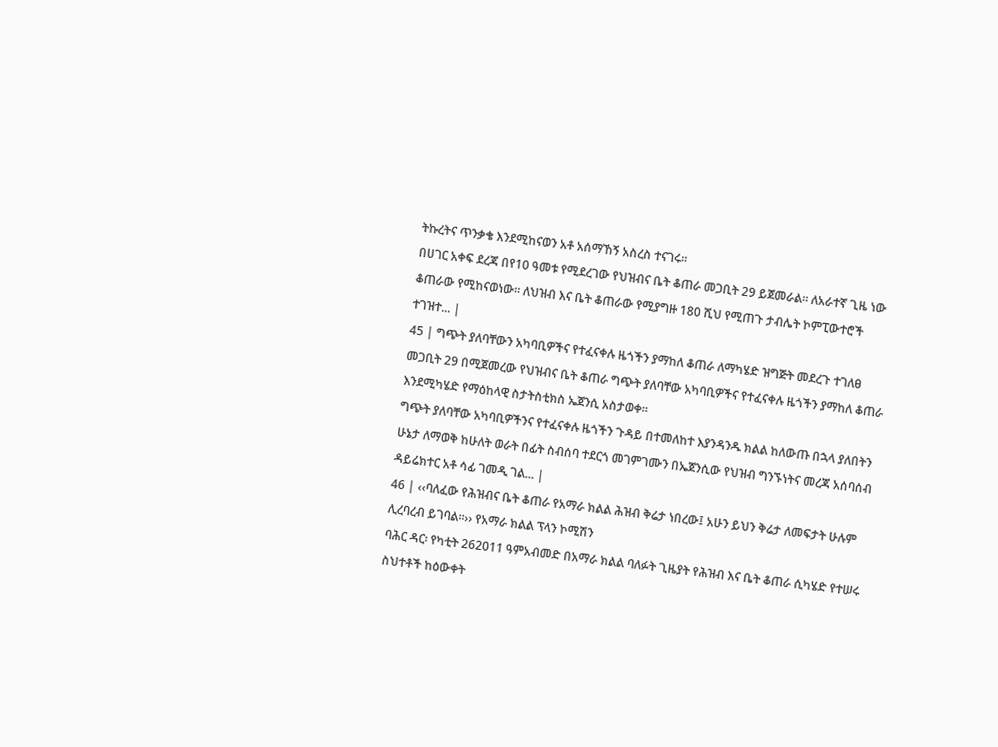ትኩረትና ጥንቃቄ እንደሚከናወን አቶ አሰማኸኝ አስረስ ተናገሩ፡፡
በሀገር አቀፍ ደረጃ በየ10 ዓመቱ የሚደረገው የህዝብና ቤት ቆጠራ መጋቢት 29 ይጀመራል፡፡ ለአራተኛ ጊዜ ነው ቆጠራው የሚከናወነው፡፡ ለህዝብ እና ቤት ቆጠራው የሚያግዙ 180 ሺህ የሚጠጉ ታብሌት ኮምፒውተሮች ተገዝተ... |
45 | ግጭት ያለባቸውን አካባቢዎችና የተፈናቀሉ ዜጎችን ያማከለ ቆጠራ ለማካሄድ ዝግጅት መደረጉ ተገለፀ
መጋቢት 29 በሚጀመረው የህዝብና ቤት ቆጠራ ግጭት ያለባቸው አካባቢዎችና የተፈናቀሉ ዜጎችን ያማከለ ቆጠራ እንደሚካሄድ የማዕከላዊ ስታትስቲክስ ኤጀንሲ አስታወቀ፡፡
ግጭት ያለባቸው አካባቢዎችንና የተፈናቀሉ ዜጎችን ጉዳይ በተመለከተ እያንዳንዱ ክልል ከለውጡ በኋላ ያለበትን ሁኔታ ለማወቅ ከሁለት ወራት በፊት ስብሰባ ተደርጎ መገምገሙን በኤጀንሲው የህዝብ ግንኙነትና መረጃ አሰባሰብ ዳይሬክተር አቶ ሳፊ ገመዲ ገል... |
46 | ‹‹ባለፈው የሕዝብና ቤት ቆጠራ የአማራ ክልል ሕዝብ ቅሬታ ነበረው፤ አሁን ይህን ቅሬታ ለመፍታት ሁሉም ሊረባረብ ይገባል፡፡›› የአማራ ክልል ፕላን ኮሚሽን
ባሕር ዳር፡ የካቲት 262011 ዓምአብመድ በአማራ ክልል ባለፉት ጊዜያት የሕዝብ እና ቤት ቆጠራ ሲካሄድ የተሠሩ ስህተቶች ከዕውቀት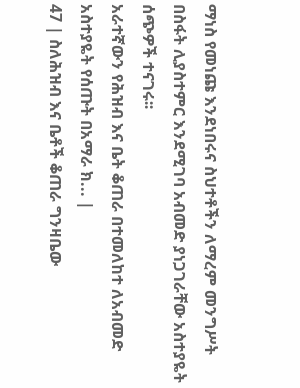ማነስ የመነጩ እንደነበሩና ስህተቶችን ለማረም መንግሥት በስፋት ሊያስተምር እንደሚገባ አብመድ ያነጋገራቸው አስተያዬት ሰጭዎች ተናገሩ፡፡
አራተኛውን የሕዝብ እና ቤት ቆጠራ በተመለከተ ለአብመድ አስተያዬት የሰጡት በአማራ ክ... |
47 | ስለሕዝብ እና ቤቶች ቆጠራ ግንዛቤው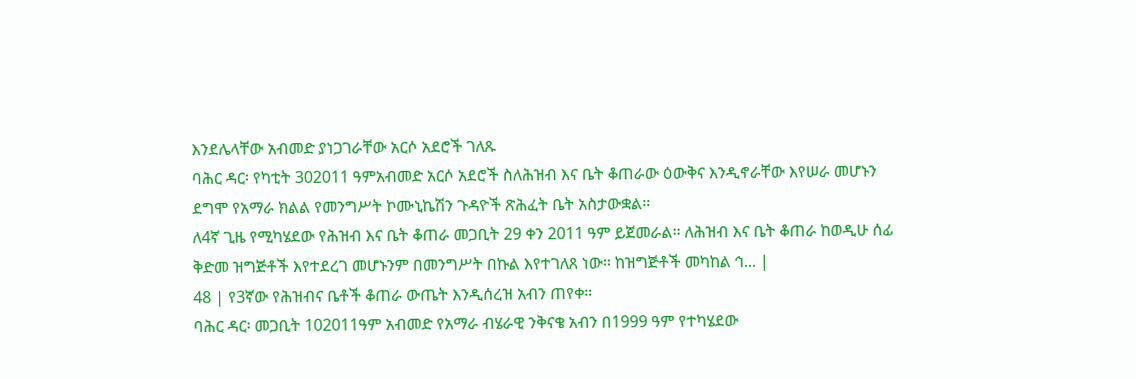እንደሌላቸው አብመድ ያነጋገራቸው አርሶ አደሮች ገለጹ
ባሕር ዳር፡ የካቲት 302011 ዓምአብመድ አርሶ አደሮች ስለሕዝብ እና ቤት ቆጠራው ዕውቅና እንዲኖራቸው እየሠራ መሆኑን ደግሞ የአማራ ክልል የመንግሥት ኮሙኒኬሽን ጉዳዮች ጽሕፈት ቤት አስታውቋል፡፡
ለ4ኛ ጊዜ የሚካሄደው የሕዝብ እና ቤት ቆጠራ መጋቢት 29 ቀን 2011 ዓም ይጀመራል፡፡ ለሕዝብ እና ቤት ቆጠራ ከወዲሁ ሰፊ ቅድመ ዝግጅቶች እየተደረገ መሆኑንም በመንግሥት በኩል እየተገለጸ ነው፡፡ ከዝግጅቶች መካከል ኅ... |
48 | የ3ኛው የሕዝብና ቤቶች ቆጠራ ውጤት እንዲሰረዝ አብን ጠየቀ።
ባሕር ዳር፡ መጋቢት 102011ዓም አብመድ የአማራ ብሄራዊ ንቅናቄ አብን በ1999 ዓም የተካሄደው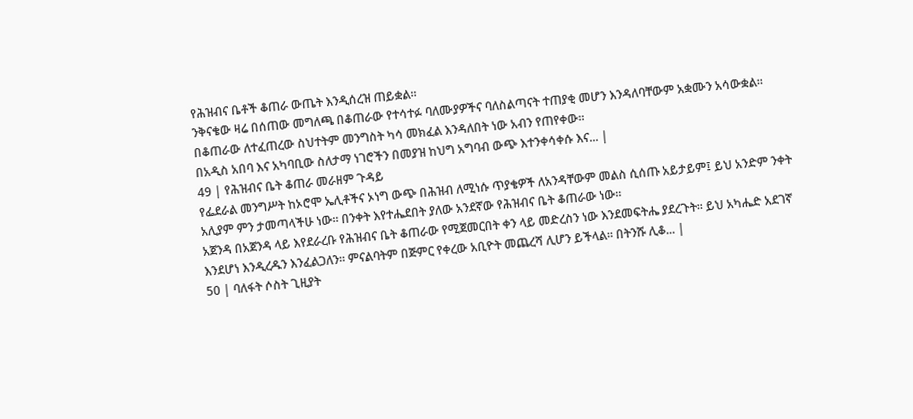የሕዝብና ቤቶች ቆጠራ ውጤት እንዲሰረዝ ጠይቋል።
ንቅናቄው ዛሬ በሰጠው መግለጫ በቆጠራው የተሳተፉ ባለሙያዎችና ባለስልጣናት ተጠያቂ መሆን እንዳለባቸውም አቋሙን አሳውቋል።
በቆጠራው ለተፈጠረው ስህተትም መንግስት ካሳ መክፈል እንዳለበት ነው አብን የጠየቀው።
በአዲስ አበባ እና አካባቢው ስለታማ ነገሮችን በመያዝ ከህግ አግባብ ውጭ እተንቀሳቀሱ እና... |
49 | የሕዝብና ቤት ቆጠራ መራዘም ጉዳይ
የፌደራል መንግሥት ከኦሮሞ ኤሊቶችና ኦነግ ውጭ በሕዝብ ለሚነሱ ጥያቄዎች ለአንዳቸውም መልስ ሲሰጡ አይታይም፤ ይህ አንድም ንቀት አሊያም ምን ታመጣላችሁ ነው፡፡ በንቀት እየተሔደበት ያለው አንደኛው የሕዝብና ቤት ቆጠራው ነው፡፡
አጀንዳ በአጀንዳ ላይ እየደራረቡ የሕዝብና ቤት ቆጠራው የሚጀመርበት ቀን ላይ መድረስን ነው እንደመፍትሔ ያደረጉት፡፡ ይህ አካሔድ አደገኛ እንደሆነ እንዲረዱን እንፈልጋለን፡፡ ምናልባትም በጅምር የቀረው አቢዮት መጨረሻ ሊሆን ይችላል፡፡ በትንሹ ሊቆ... |
50 | ባለፋት ሶስት ጊዚያት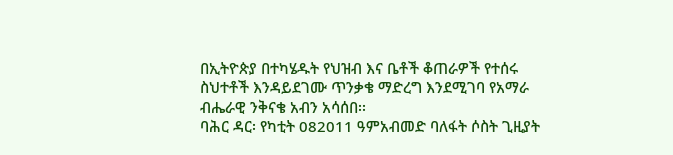በኢትዮጵያ በተካሄዱት የህዝብ እና ቤቶች ቆጠራዎች የተሰሩ ስህተቶች እንዳይደገሙ ጥንቃቄ ማድረግ እንደሚገባ የአማራ ብሔራዊ ንቅናቄ አብን አሳሰበ፡፡
ባሕር ዳር፡ የካቲት 082011 ዓምአብመድ ባለፋት ሶስት ጊዚያት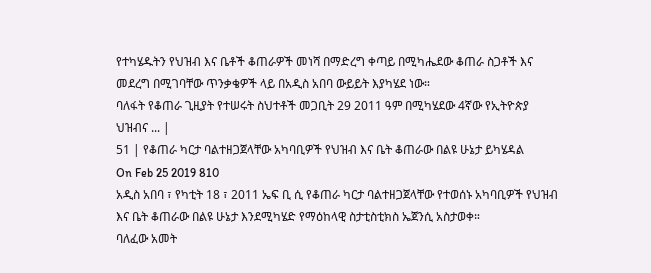የተካሄዱትን የህዝብ እና ቤቶች ቆጠራዎች መነሻ በማድረግ ቀጣይ በሚካሔደው ቆጠራ ስጋቶች እና መደረግ በሚገባቸው ጥንቃቄዎች ላይ በአዲስ አበባ ውይይት እያካሄደ ነው።
ባለፋት የቆጠራ ጊዚያት የተሠሩት ስህተቶች መጋቢት 29 2011 ዓም በሚካሄደው 4ኛው የኢትዮጵያ ህዝብና ... |
51 | የቆጠራ ካርታ ባልተዘጋጀላቸው አካባቢዎች የህዝብ እና ቤት ቆጠራው በልዩ ሁኔታ ይካሄዳል
On Feb 25 2019 810
አዲስ አበባ ፣ የካቲት 18 ፣ 2011 ኤፍ ቢ ሲ የቆጠራ ካርታ ባልተዘጋጀላቸው የተወሰኑ አካባቢዎች የህዝብ እና ቤት ቆጠራው በልዩ ሁኔታ እንደሚካሄድ የማዕከላዊ ስታቲስቲክስ ኤጀንሲ አስታወቀ።
ባለፈው አመት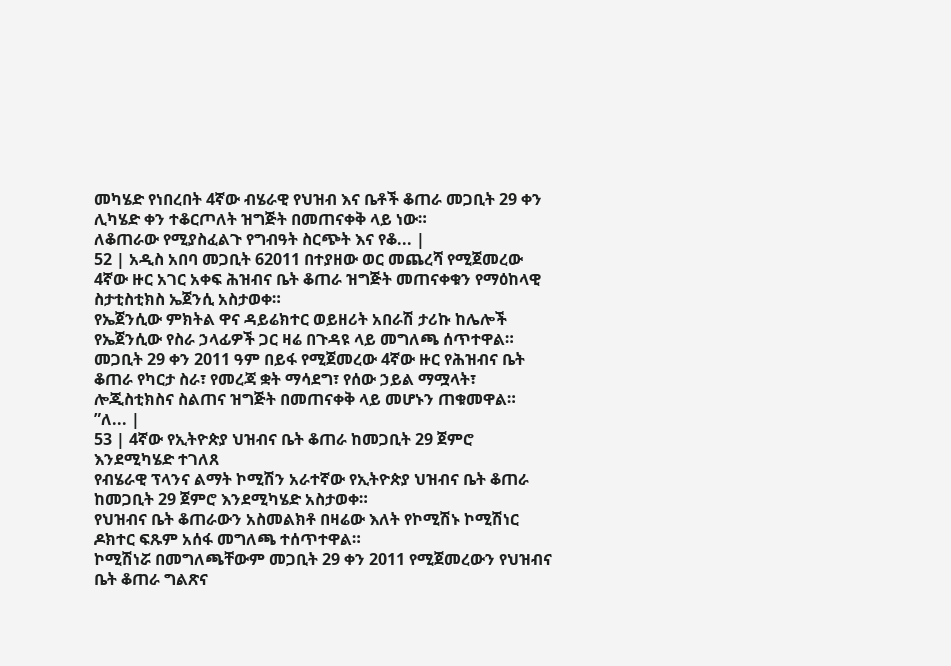መካሄድ የነበረበት 4ኛው ብሄራዊ የህዝብ እና ቤቶች ቆጠራ መጋቢት 29 ቀን ሊካሄድ ቀን ተቆርጦለት ዝግጅት በመጠናቀቅ ላይ ነው።
ለቆጠራው የሚያስፈልጉ የግብዓት ስርጭት እና የቆ... |
52 | አዲስ አበባ መጋቢት 62011 በተያዘው ወር መጨረሻ የሚጀመረው 4ኛው ዙር አገር አቀፍ ሕዝብና ቤት ቆጠራ ዝግጅት መጠናቀቁን የማዕከላዊ ስታቲስቲክስ ኤጀንሲ አስታወቀ።
የኤጀንሲው ምክትል ዋና ዳይሬክተር ወይዘሪት አበራሽ ታሪኩ ከሌሎች የኤጀንሲው የስራ ኃላፊዎች ጋር ዛሬ በጉዳዩ ላይ መግለጫ ሰጥተዋል።
መጋቢት 29 ቀን 2011 ዓም በይፋ የሚጀመረው 4ኛው ዙር የሕዝብና ቤት ቆጠራ የካርታ ስራ፣ የመረጃ ቋት ማሳደግ፣ የሰው ኃይል ማሟላት፣ ሎጂስቲክስና ስልጠና ዝግጅት በመጠናቀቅ ላይ መሆኑን ጠቁመዋል።
”ለ... |
53 | 4ኛው የኢትዮጵያ ህዝብና ቤት ቆጠራ ከመጋቢት 29 ጀምሮ እንደሚካሄድ ተገለጸ
የብሄራዊ ፕላንና ልማት ኮሚሽን አራተኛው የኢትዮጵያ ህዝብና ቤት ቆጠራ ከመጋቢት 29 ጀምሮ እንደሚካሄድ አስታወቀ።
የህዝብና ቤት ቆጠራውን አስመልክቶ በዛሬው እለት የኮሚሽኑ ኮሚሽነር ዶክተር ፍጹም አሰፋ መግለጫ ተሰጥተዋል።
ኮሚሽነሯ በመግለጫቸውም መጋቢት 29 ቀን 2011 የሚጀመረውን የህዝብና ቤት ቆጠራ ግልጽና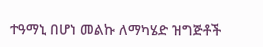ተዓማኒ በሆነ መልኩ ለማካሄድ ዝግጅቶች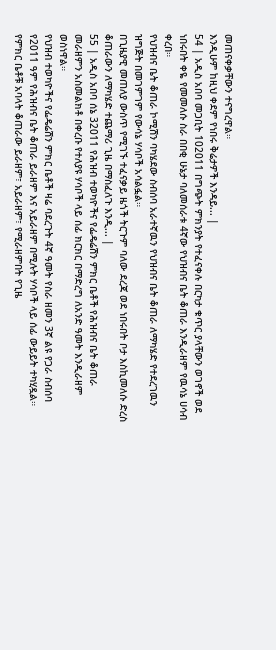መጠናቀቃቸውን ተናግረዋል።
እንዲሁም ከዚህ ቀደም የነበሩ ቅሬታዎች እንዳይ... |
54 | አዲስ አበባ መጋቢት 102011 በግጭት ምክንያት የተፈናቀሉ በርካታ ቁጥር ያላቸውን ወገኖች ወደ ነበሩበት ቀዬ የመመለሱ ስራ በበቂ ሁኔታ ባለመሰራቱ 4ኛው የህዝብና ቤት ቆጠራ እንዲራዘም የዉሳኔ ሀሳብ ቀረበ።
የህዝብና ቤት ቆጠራ ኮሚሽን ባካሄደው ስብሰባ አራተኛዉን የህዝብና ቤት ቆጠራ ለማካሄድ የተደረገዉን ዝግጅት በመገምገም የውሳኔ ሃሳቦች አሳልፏል።
በጊዜያዊ መጠለያ ውስጥ የሚገኙ ተፈናቃይ ዜጎች ትርጉም ባለው ደረጃ ወደ ነበሩበት ቦታ እስኪመለሱ ድረስ ቆጠራውን ለማካሄድ ተጨማሪ ጊዜ በማስፈለጉ እንዲ... |
55 | አዲስ አበባ ሰኔ 32011 የሕዝብ ተወካዮችና የፌዴሬሽን ምክር ቤቶች የሕዝብና ቤት ቆጠራ መራዘምን አስመልክቶ በቀረቡ የተለያዩ ሃሳቦች ላይ ሰፊ ክርክር በማድረግ ለአንድ ዓመት እንዲራዘም ወስነዋል።
የህዝብ ተወካዮችና የፌዴሬሽን ምክር ቤቶች ዛሬ ባደረጉት 4ኛ ዓመት የስራ ዘመን 3ኛ ልዩ የጋራ ስብሰባ የ2011 ዓም የሕዝብና ቤት ቆጠራ ይራዘም እና አይራዘም በሚሉት ሃሳቦች ላይ ሰፊ ውይይት ተካሂዷል።
የምክር ቤቶቹ አባላት ቆጠራው ይራዘም፣ አይራዘም፣ የሚራዘምበት የጊዜ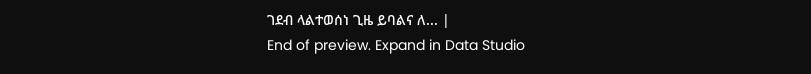ገደብ ላልተወሰነ ጊዜ ይባልና ለ... |
End of preview. Expand in Data Studio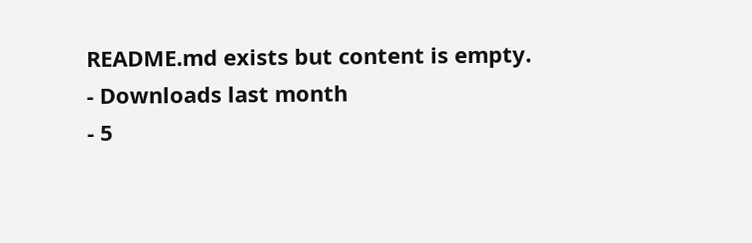README.md exists but content is empty.
- Downloads last month
- 5